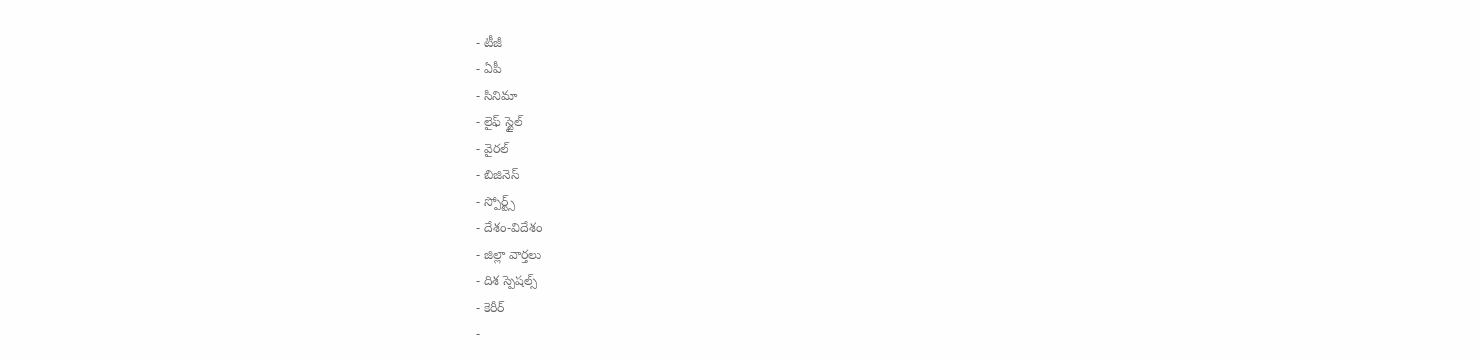- టీజీ
- ఏపీ
- సినిమా
- లైఫ్ స్టైల్
- వైరల్
- బిజినెస్
- స్పోర్ట్స్
- దేశం-విదేశం
- జిల్లా వార్తలు
- దిశ స్పెషల్స్
- కెరీర్
-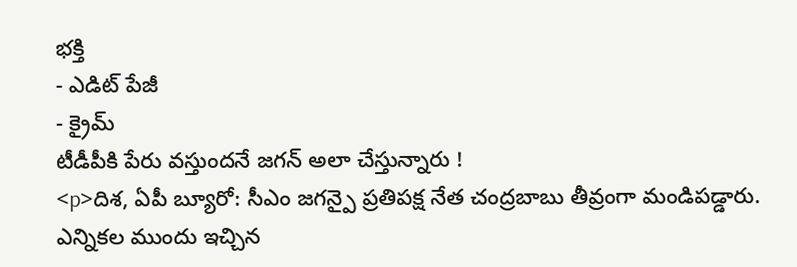భక్తి
- ఎడిట్ పేజీ
- క్రైమ్
టీడీపీకి పేరు వస్తుందనే జగన్ అలా చేస్తున్నారు !
<p>దిశ, ఏపీ బ్యూరో: సీఎం జగన్పై ప్రతిపక్ష నేత చంద్రబాబు తీవ్రంగా మండిపడ్డారు. ఎన్నికల ముందు ఇచ్చిన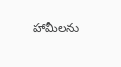హామీలను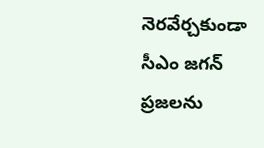నెరవేర్చకుండా సీఎం జగన్ ప్రజలను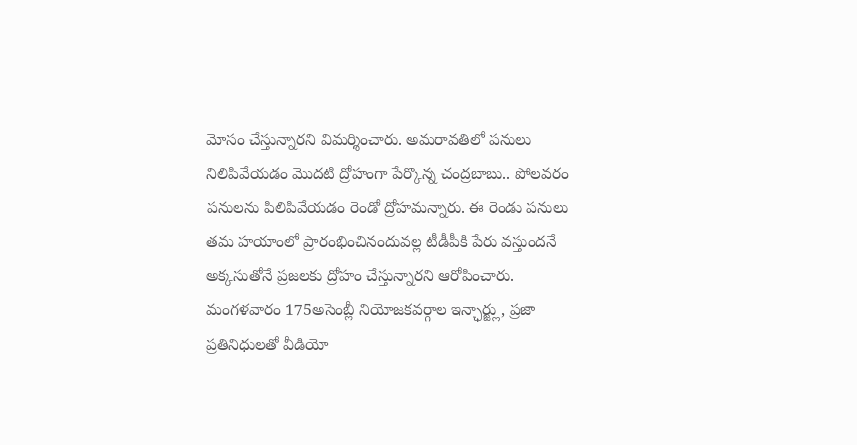మోసం చేస్తున్నారని విమర్శించారు. అమరావతిలో పనులు నిలిపివేయడం మొదటి ద్రోహంగా పేర్కొన్న చంద్రబాబు.. పోలవరం పనులను పిలిపివేయడం రెండో ద్రోహమన్నారు. ఈ రెండు పనులు తమ హయాంలో ప్రారంభించినందువల్ల టీడీపీకి పేరు వస్తుందనే అక్కసుతోనే ప్రజలకు ద్రోహం చేస్తున్నారని ఆరోపించారు. మంగళవారం 175అసెంబ్లీ నియోజకవర్గాల ఇన్ఛార్జ్లు, ప్రజా ప్రతినిధులతో వీడియో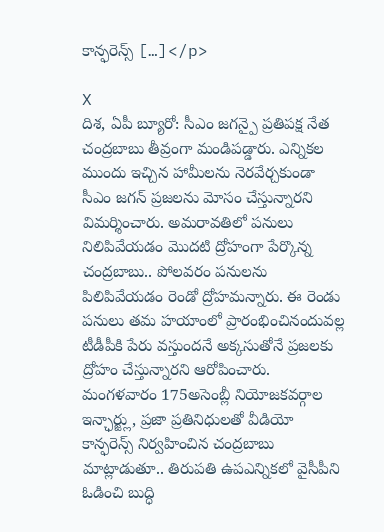కాన్ఫరెన్స్ […]</p>

X
దిశ, ఏపీ బ్యూరో: సీఎం జగన్పై ప్రతిపక్ష నేత చంద్రబాబు తీవ్రంగా మండిపడ్డారు. ఎన్నికల ముందు ఇచ్చిన హామీలను నెరవేర్చకుండా సీఎం జగన్ ప్రజలను మోసం చేస్తున్నారని విమర్శించారు. అమరావతిలో పనులు నిలిపివేయడం మొదటి ద్రోహంగా పేర్కొన్న చంద్రబాబు.. పోలవరం పనులను పిలిపివేయడం రెండో ద్రోహమన్నారు. ఈ రెండు పనులు తమ హయాంలో ప్రారంభించినందువల్ల టీడీపీకి పేరు వస్తుందనే అక్కసుతోనే ప్రజలకు ద్రోహం చేస్తున్నారని ఆరోపించారు. మంగళవారం 175అసెంబ్లీ నియోజకవర్గాల ఇన్ఛార్జ్లు, ప్రజా ప్రతినిధులతో వీడియో కాన్ఫరెన్స్ నిర్వహించిన చంద్రబాబు మాట్లాడుతూ.. తిరుపతి ఉపఎన్నికలో వైసీపీని ఓడించి బుద్ధి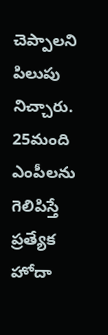చెప్పాలని పిలుపు నిచ్చారు. 25మంది ఎంపీలను గెలిపిస్తే ప్రత్యేక హోదా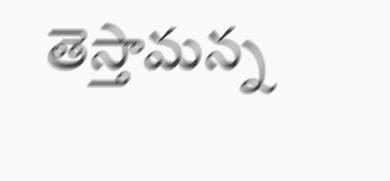తెస్తామన్న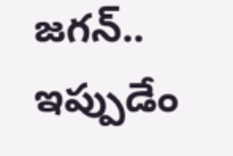జగన్.. ఇప్పుడేం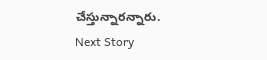చేస్తున్నారన్నారు.
Next Story